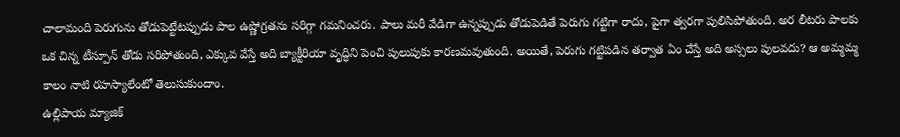చాలామంది పెరుగును తోడుపెట్టేటప్పుడు పాల ఉష్ణోగ్రతను సరిగ్గా గమనించరు. పాలు మరీ వేడిగా ఉన్నప్పుడు తోడుపెడితే పెరుగు గట్టిగా రాదు, పైగా త్వరగా పులిసిపోతుంది. అర లీటరు పాలకు ఒక చిన్న టీస్పూన్ తోడు సరిపోతుంది, ఎక్కువ వేస్తే అది బ్యాక్టీరియా వృద్ధిని పెంచి పులుపుకు కారణమవుతుంది. అయితే, పెరుగు గట్టిపడిన తర్వాత ఏం చేస్తే అది అస్సలు పులవదు? ఆ అమ్మమ్మ కాలం నాటి రహస్యాలేంటో తెలుసుకుందాం.
ఉల్లిపాయ మ్యాజిక్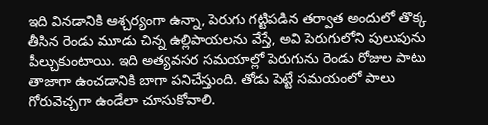ఇది వినడానికి ఆశ్చర్యంగా ఉన్నా, పెరుగు గట్టిపడిన తర్వాత అందులో తొక్క తీసిన రెండు మూడు చిన్న ఉల్లిపాయలను వేస్తే, అవి పెరుగులోని పులుపును పీల్చుకుంటాయి. ఇది అత్యవసర సమయాల్లో పెరుగును రెండు రోజుల పాటు తాజాగా ఉంచడానికి బాగా పనిచేస్తుంది. తోడు పెట్టే సమయంలో పాలు గోరువెచ్చగా ఉండేలా చూసుకోవాలి.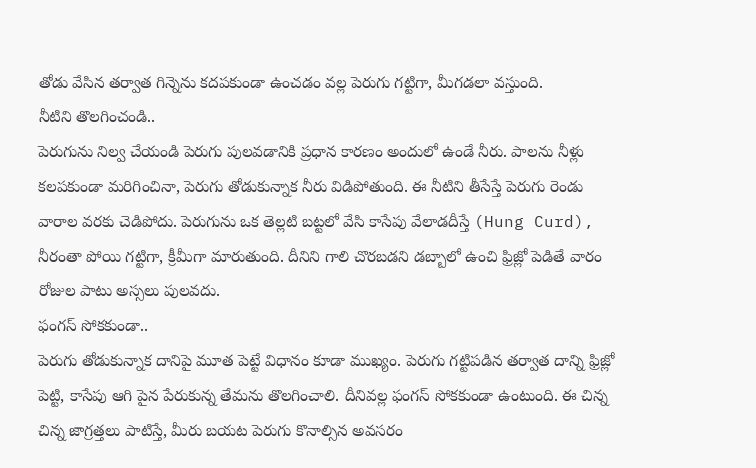తోడు వేసిన తర్వాత గిన్నెను కదపకుండా ఉంచడం వల్ల పెరుగు గట్టిగా, మీగడలా వస్తుంది.
నీటిని తొలగించండి..
పెరుగును నిల్వ చేయండి పెరుగు పులవడానికి ప్రధాన కారణం అందులో ఉండే నీరు. పాలను నీళ్లు కలపకుండా మరిగించినా, పెరుగు తోడుకున్నాక నీరు విడిపోతుంది. ఈ నీటిని తీసేస్తే పెరుగు రెండు వారాల వరకు చెడిపోదు. పెరుగును ఒక తెల్లటి బట్టలో వేసి కాసేపు వేలాడదీస్తే (Hung Curd), నీరంతా పోయి గట్టిగా, క్రీమీగా మారుతుంది. దీనిని గాలి చొరబడని డబ్బాలో ఉంచి ఫ్రిజ్లో పెడితే వారం రోజుల పాటు అస్సలు పులవదు.
ఫంగస్ సోకకుండా..
పెరుగు తోడుకున్నాక దానిపై మూత పెట్టే విధానం కూడా ముఖ్యం. పెరుగు గట్టిపడిన తర్వాత దాన్ని ఫ్రిజ్లో పెట్టి, కాసేపు ఆగి పైన పేరుకున్న తేమను తొలగించాలి. దీనివల్ల ఫంగస్ సోకకుండా ఉంటుంది. ఈ చిన్న చిన్న జాగ్రత్తలు పాటిస్తే, మీరు బయట పెరుగు కొనాల్సిన అవసరం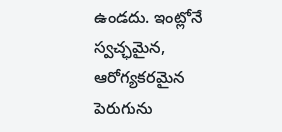ఉండదు. ఇంట్లోనే స్వచ్ఛమైన, ఆరోగ్యకరమైన పెరుగును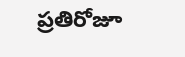ప్రతిరోజూ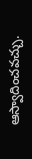ఆస్వాదించవచ్చు.